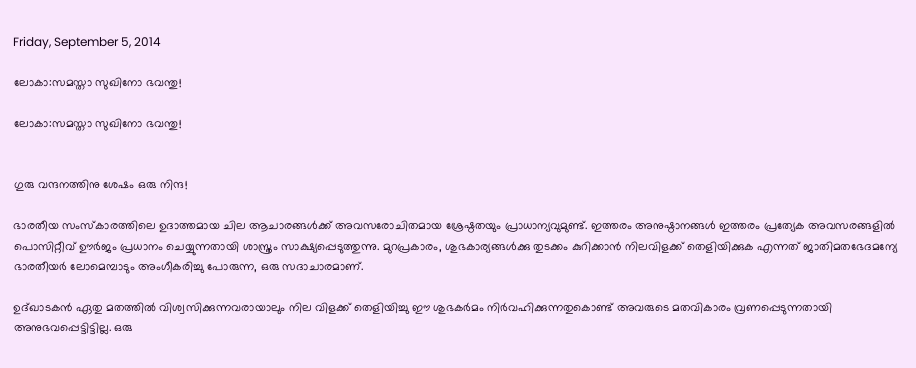Friday, September 5, 2014

ലോകാ:സമസ്താ സുഖിനോ ഭവന്തു!

ലോകാ:സമസ്താ സുഖിനോ ഭവന്തു!


ഗുരു വന്ദനത്തിനു ശേഷം ഒരു നിന്ദ!

ഭാരതീയ സംസ്കാരത്തിലെ ഉദാത്തമായ ചില ആചാരങ്ങള്‍ക്ക് അവസരോചിതമായ ശ്രേഷ്ഠതയും പ്രാധാന്യവുമുണ്ട്. ഇത്തരം അനുഷ്ഠാനങ്ങള്‍ ഇത്തരം പ്രത്യേക അവസരങ്ങളില്‍ പൊസിറ്റീവ് ഊര്‍ജം പ്രധാനം ചെയ്യുന്നതായി ശാസ്ത്രം സാക്ഷ്യപ്പെടുത്തുന്നു. മുറപ്രകാരം, ശുഭകാര്യങ്ങള്‍ക്കു തുടക്കം കുറിക്കാന്‍ നിലവിളക്ക് തെളിയിക്കുക എന്നത് ജാതിമതഭേദമന്യേ ഭാരതീയര്‍ ലോമെമ്പാടും അംഗീകരിച്ചു പോരുന്ന, ഒരു സദാചാരമാണ്‌.

ഉദ്ഖാടകന്‍ ഏതു മതത്തില്‍ വിശ്വസിക്കുന്നവരായാലും നില വിളക്ക് തെളിയിച്ചു ഈ ശുഭകര്‍മം നിര്‍വഹിക്കുന്നതുകൊണ്ട് അവരുടെ മതവികാരം വ്രണപ്പെടുന്നതായി അനുഭവപ്പെട്ടിട്ടില്ല. ഒരു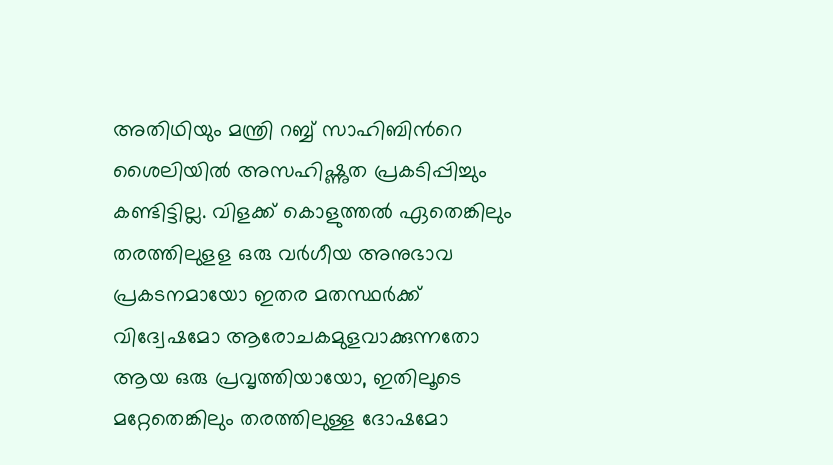അതിഥിയും മന്ത്രി റബ്ബ് സാഹിബിന്‍റെ ശൈലിയില്‍ അസഹിഷ്ണുത പ്രകടിപ്പിച്ചും കണ്ടിട്ടില്ല. വിളക്ക് കൊളുത്തല്‍ ഏതെങ്കിലും തരത്തിലുളള ഒരു വര്‍ഗീയ അനുഭാവ പ്രകടനമായോ ഇതര മതസ്ഥര്‍ക്ക് വിദ്വേഷമോ ആരോചകമുളവാക്കുന്നതോ ആയ ഒരു പ്രവൃത്തിയായോ, ഇതിലൂടെ മറ്റേതെങ്കിലും തരത്തിലുള്ള ദോഷമോ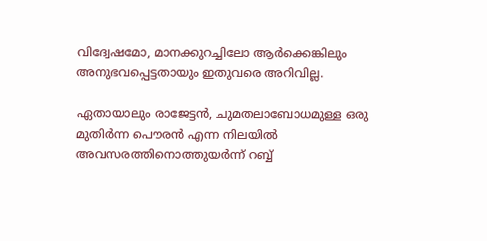വിദ്വേഷമോ, മാനക്കുറച്ചിലോ ആര്‍ക്കെങ്കിലും അനുഭവപ്പെട്ടതായും ഇതുവരെ അറിവില്ല.

ഏതായാലും രാജേട്ടന്‍, ചുമതലാബോധമുള്ള ഒരു മുതിര്‍ന്ന പൌരന്‍ എന്ന നിലയില്‍ അവസരത്തിനൊത്തുയര്‍ന്ന് റബ്ബ്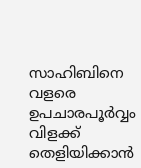സാഹിബിനെ വളരെ ഉപചാരപൂര്‍വ്വം വിളക്ക് തെളിയിക്കാന്‍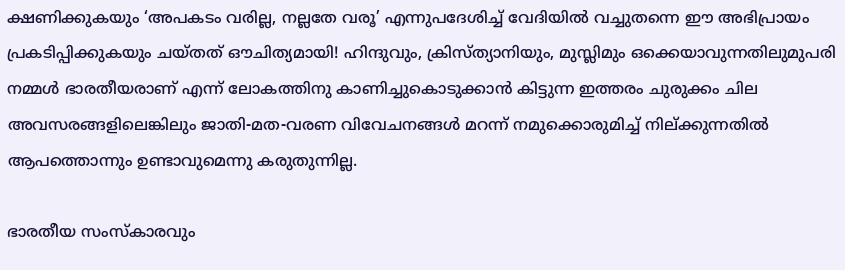ക്ഷണിക്കുകയും ‘അപകടം വരില്ല, നല്ലതേ വരൂ’ എന്നുപദേശിച്ച് വേദിയില്‍ വച്ചുതന്നെ ഈ അഭിപ്രായം പ്രകടിപ്പിക്കുകയും ചയ്തത് ഔചിത്യമായി! ഹിന്ദുവും, ക്രിസ്ത്യാനിയും, മുസ്ലിമും ഒക്കെയാവുന്നതിലുമുപരി നമ്മള്‍ ഭാരതീയരാണ്‌ എന്ന് ലോകത്തിനു കാണിച്ചുകൊടുക്കാന്‍ കിട്ടുന്ന ഇത്തരം ചുരുക്കം ചില അവസരങ്ങളിലെങ്കിലും ജാതി-മത-വരണ വിവേചനങ്ങള്‍ മറന്ന് നമുക്കൊരുമിച്ച്‌ നില്ക്കുന്നതില്‍ ആപത്തൊന്നും ഉണ്ടാവുമെന്നു കരുതുന്നില്ല.

ഭാരതീയ സംസ്കാരവും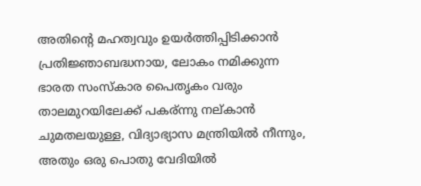അതിന്റെ മഹത്വവും ഉയർത്തിപ്പിടിക്കാന്‍ പ്രതിജ്ഞാബദ്ധനായ, ലോകം നമിക്കുന്ന ഭാരത സംസ്കാര പൈതൃകം വരും താലമുറയിലേക്ക് പകര്ന്നു നല്കാന്‍ ചുമതലയുള്ള, വിദ്യാഭ്യാസ മന്ത്രിയില്‍ നീന്നും, അതും ഒരു പൊതു വേദിയില്‍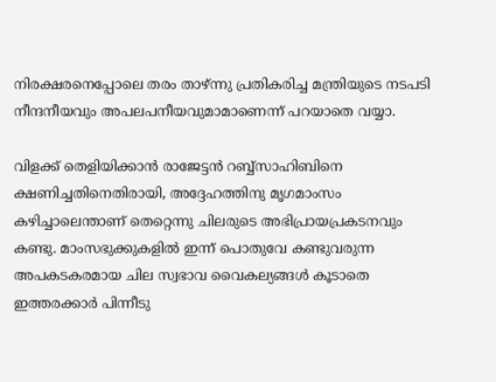നിരക്ഷരനെപ്പോലെ തരം താഴ്‌ന്നു പ്രതികരിച്ച മന്ത്രിയുടെ നടപടി നീന്ദനീയവും അപലപനീയവുമാമാണെന്ന് പറയാതെ വയ്യാ.

വിളക്ക് തെളിയിക്കാന്‍ രാജേട്ടന്‍ റബ്ബ്സാഹിബിനെ ക്ഷണിച്ചതിനെതിരായി, അദ്ദേഹത്തിനു മൃഗമാംസം കഴിച്ചാലെന്താണ് തെറ്റെന്നു ചിലരുടെ അഭിപ്രായപ്രകടനവും കണ്ടു. മാംസഭുക്കുകളില്‍ ഇന്ന് പൊതുവേ കണ്ടുവരുന്ന അപകടകരമായ ചില സ്വഭാവ വൈകല്യങ്ങള്‍ കൂടാതെ ഇത്തരക്കാര്‍ പിന്നീടു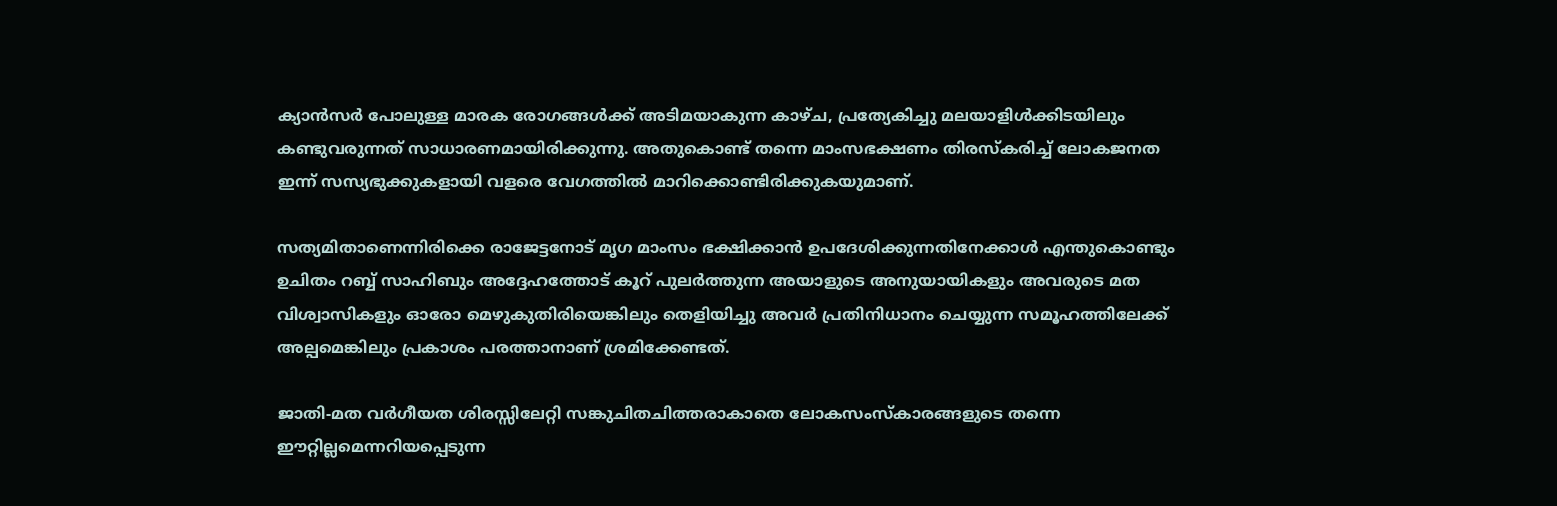ക്യാന്‍സര്‍ പോലുള്ള മാരക രോഗങ്ങള്‍ക്ക് അടിമയാകുന്ന കാഴ്ച, പ്രത്യേകിച്ചു മലയാളിള്‍ക്കിടയിലും കണ്ടുവരുന്നത്‌ സാധാരണമായിരിക്കുന്നു. അതുകൊണ്ട് തന്നെ മാംസഭക്ഷണം തിരസ്കരിച്ച് ലോകജനത ഇന്ന് സസ്യഭുക്കുകളായി വളരെ വേഗത്തില്‍ മാറിക്കൊണ്ടിരിക്കുകയുമാണ്.

സത്യമിതാണെന്നിരിക്കെ രാജേട്ടനോട് മൃഗ മാംസം ഭക്ഷിക്കാന്‍ ഉപദേശിക്കുന്നതിനേക്കാള്‍ എന്തുകൊണ്ടും ഉചിതം റബ്ബ് സാഹിബും അദ്ദേഹത്തോട് കൂറ് പുലര്‍ത്തുന്ന അയാളുടെ അനുയായികളും അവരുടെ മത വിശ്വാസികളും ഓരോ മെഴുകുതിരിയെങ്കിലും തെളിയിച്ചു അവര്‍ പ്രതിനിധാനം ചെയ്യുന്ന സമൂഹത്തിലേക്ക് അല്പമെങ്കിലും പ്രകാശം പരത്താനാണ് ശ്രമിക്കേണ്ടത്.

ജാതി-മത വര്‍ഗീയത ശിരസ്സിലേറ്റി സങ്കുചിതചിത്തരാകാതെ ലോകസംസ്കാരങ്ങളുടെ തന്നെ ഈറ്റില്ലമെന്നറിയപ്പെടുന്ന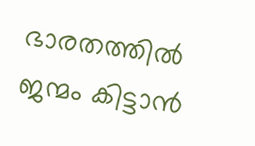ഭാരതത്തില്‍ ജന്മം കിട്ടാന്‍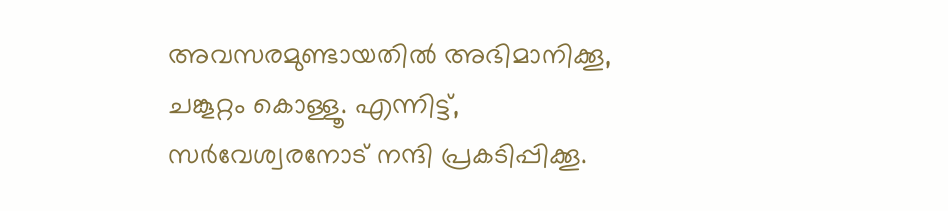അവസരമുണ്ടായതില്‍ അഭിമാനിക്കൂ, ചങ്കൂറ്റം കൊള്ളൂ. എന്നിട്ട്, സര്‍വേശ്വരനോട് നന്ദി പ്രകടിപ്പിക്കൂ.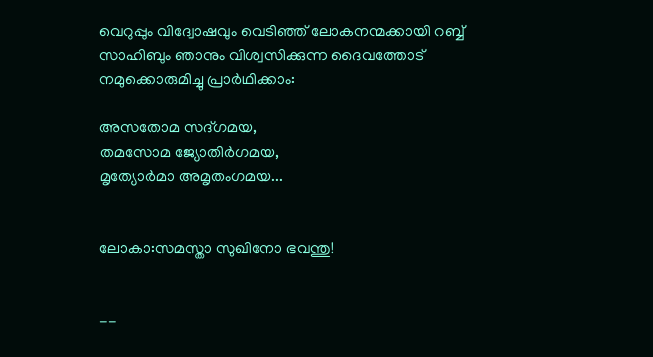വെറുപ്പും വിദ്വോഷവും വെടിഞ്ഞ് ലോകനന്മക്കായി റബ്ബ് സാഹിബും ഞാനും വിശ്വസിക്കുന്ന ദൈവത്തോട് നമുക്കൊരുമിച്ചു പ്രാര്‍ഥിക്കാം:

അസതോമ സദ്‌ഗമയ,
തമസോമ ജ്യോതിര്‍ഗമയ,
മൃത്യോര്‍മാ അമൃതംഗമയ...


ലോകാ:സമസ്താ സുഖിനോ ഭവന്തു!


--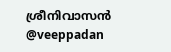ശ്രീനിവാസന്‍
@veeppadan